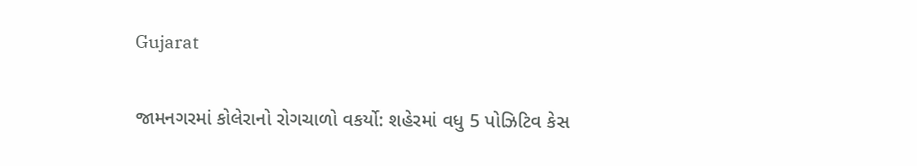Gujarat

જામનગરમાં કોલેરાનો રોગચાળો વકર્યો: શહેરમાં વધુ 5 પોઝિટિવ કેસ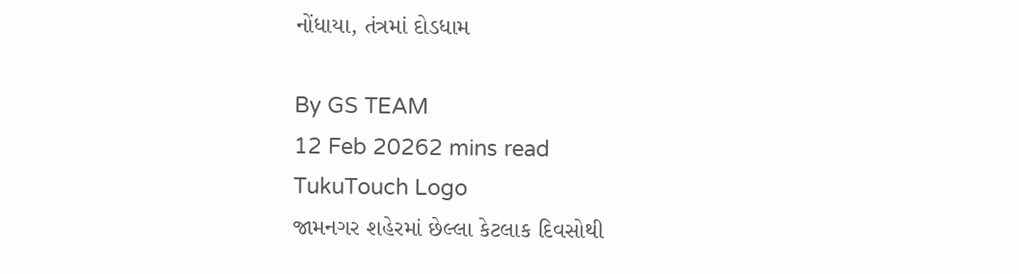નોંધાયા, તંત્રમાં દોડધામ

By GS TEAM
12 Feb 20262 mins read
TukuTouch Logo
જામનગર શહેરમાં છેલ્લા કેટલાક દિવસોથી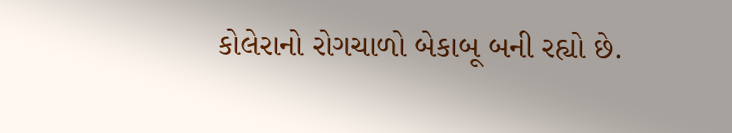કોલેરાનો રોગચાળો બેકાબૂ બની રહ્યો છે.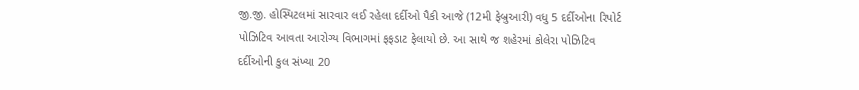જી.જી. હોસ્પિટલમાં સારવાર લઈ રહેલા દર્દીઓ પૈકી આજે (12મી ફેબ્રુઆરી) વધુ 5 દર્દીઓના રિપોર્ટ પોઝિટિવ આવતા આરોગ્ય વિભાગમાં ફફડાટ ફેલાયો છે. આ સાથે જ શહેરમાં કોલેરા પોઝિટિવ દર્દીઓની કુલ સંખ્યા 20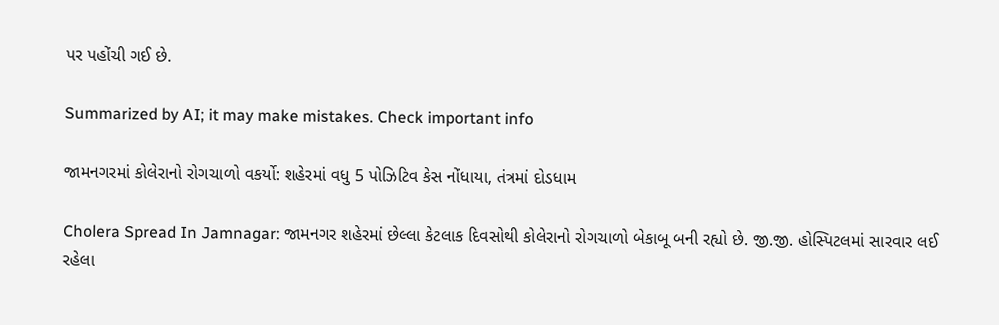પર પહોંચી ગઈ છે.

Summarized by AI; it may make mistakes. Check important info

જામનગરમાં કોલેરાનો રોગચાળો વકર્યો: શહેરમાં વધુ 5 પોઝિટિવ કેસ નોંધાયા, તંત્રમાં દોડધામ

Cholera Spread In Jamnagar: જામનગર શહેરમાં છેલ્લા કેટલાક દિવસોથી કોલેરાનો રોગચાળો બેકાબૂ બની રહ્યો છે. જી.જી. હોસ્પિટલમાં સારવાર લઈ રહેલા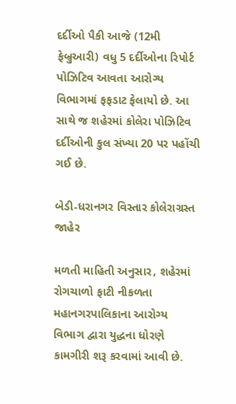દર્દીઓ પૈકી આજે (12મી ફેબ્રુઆરી) વધુ 5 દર્દીઓના રિપોર્ટ પોઝિટિવ આવતા આરોગ્ય વિભાગમાં ફફડાટ ફેલાયો છે. આ સાથે જ શહેરમાં કોલેરા પોઝિટિવ દર્દીઓની કુલ સંખ્યા 20 પર પહોંચી ગઈ છે.

બેડી-ધરાનગર વિસ્તાર કોલેરાગ્રસ્ત જાહેર

મળતી માહિતી અનુસાર, શહેરમાં રોગચાળો ફાટી નીકળતા મહાનગરપાલિકાના આરોગ્ય વિભાગ દ્વારા યુદ્ધના ધોરણે કામગીરી શરૂ કરવામાં આવી છે.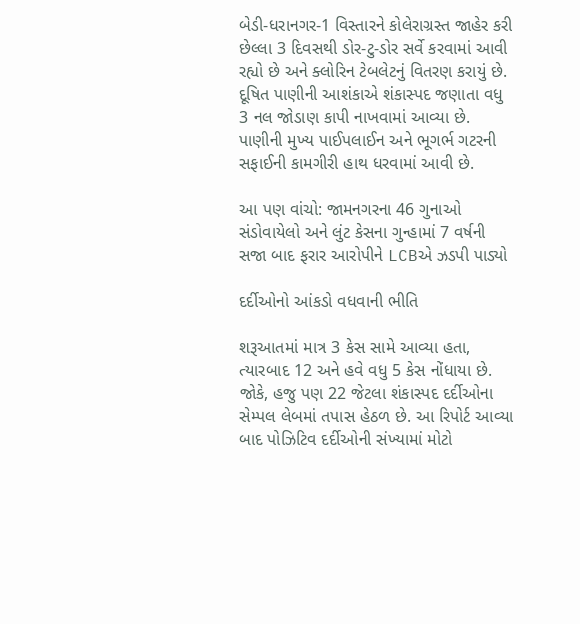બેડી-ધરાનગર-1 વિસ્તારને કોલેરાગ્રસ્ત જાહેર કરી છેલ્લા 3 દિવસથી ડોર-ટુ-ડોર સર્વે કરવામાં આવી રહ્યો છે અને ક્લોરિન ટેબલેટનું વિતરણ કરાયું છે. દૂષિત પાણીની આશંકાએ શંકાસ્પદ જણાતા વધુ 3 નલ જોડાણ કાપી નાખવામાં આવ્યા છે. પાણીની મુખ્ય પાઈપલાઈન અને ભૂગર્ભ ગટરની સફાઈની કામગીરી હાથ ધરવામાં આવી છે.

આ પણ વાંચો: જામનગરના 46 ગુનાઓ સંડોવાયેલો અને લુંટ કેસના ગુન્હામાં 7 વર્ષની સજા બાદ ફરાર આરોપીને LCBએ ઝડપી પાડ્યો

દર્દીઓનો આંકડો વધવાની ભીતિ

શરૂઆતમાં માત્ર 3 કેસ સામે આવ્યા હતા, ત્યારબાદ 12 અને હવે વધુ 5 કેસ નોંધાયા છે. જોકે, હજુ પણ 22 જેટલા શંકાસ્પદ દર્દીઓના સેમ્પલ લેબમાં તપાસ હેઠળ છે. આ રિપોર્ટ આવ્યા બાદ પોઝિટિવ દર્દીઓની સંખ્યામાં મોટો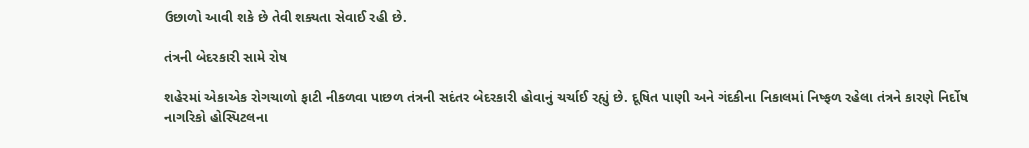ઉછાળો આવી શકે છે તેવી શક્યતા સેવાઈ રહી છે.

તંત્રની બેદરકારી સામે રોષ

શહેરમાં એકાએક રોગચાળો ફાટી નીકળવા પાછળ તંત્રની સદંતર બેદરકારી હોવાનું ચર્ચાઈ રહ્યું છે. દૂષિત પાણી અને ગંદકીના નિકાલમાં નિષ્ફળ રહેલા તંત્રને કારણે નિર્દોષ નાગરિકો હોસ્પિટલના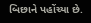બિછાને પહોંચ્યા છે.